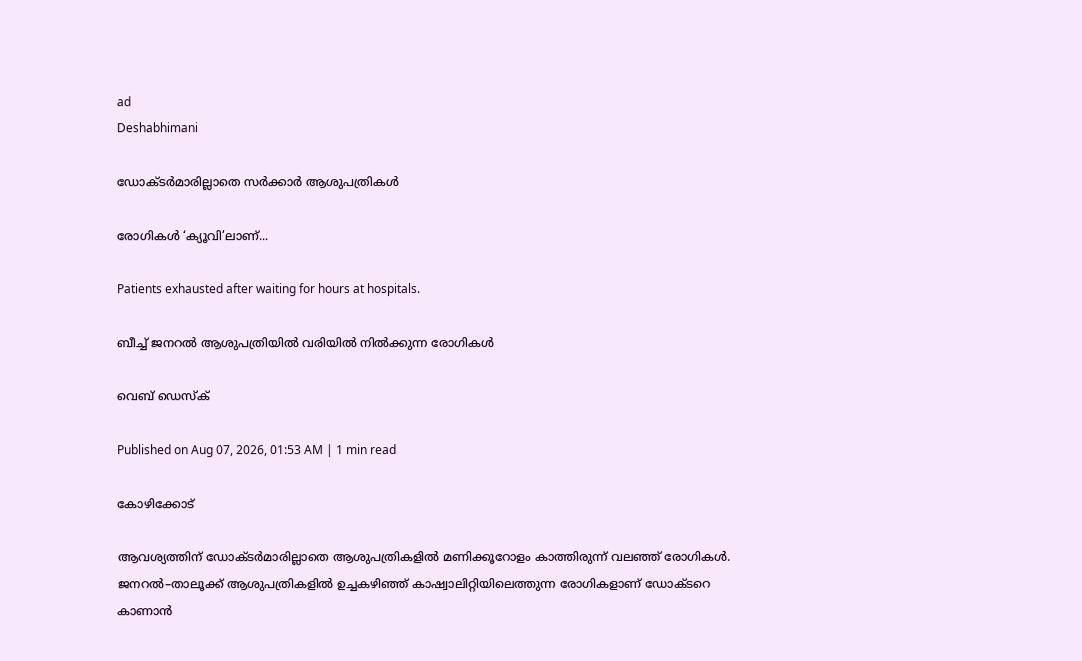ad
Deshabhimani

ഡോക്ടര്‍മാരില്ലാതെ സര്‍ക്കാര്‍ ആശുപത്രികൾ

രോഗികൾ ‘ക്യൂവി’ലാണ്‌...

Patients exhausted after waiting for hours at hospitals.

ബീച്ച് ജനറൽ ആശുപത്രിയിൽ വരിയിൽ നിൽക്കുന്ന രോഗികൾ

വെബ് ഡെസ്ക്

Published on Aug 07, 2026, 01:53 AM | 1 min read

കോഴിക്കോട്

ആവശ്യത്തിന്‌ ഡോക്ടർമാരില്ലാതെ ആശുപത്രികളിൽ മണിക്കൂറോളം കാത്തിരുന്ന് വലഞ്ഞ് രോഗികൾ. ജനറൽ–താലൂക്ക് ആശുപത്രികളിൽ ഉച്ചകഴിഞ്ഞ്‌ കാഷ്വാലിറ്റിയിലെത്തുന്ന രോഗികളാണ്‌ ഡോക്ടറെ കാണാൻ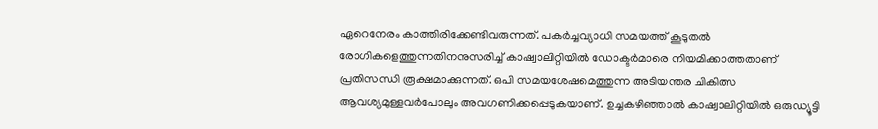ഏറെനേരം കാത്തിരിക്കേണ്ടിവരുന്നത്‌. പകർച്ചവ്യാധി സമയത്ത്‌ കൂടുതൽ രോഗികളെത്തുന്നതിനനുസരിച്ച്‌ കാഷ്വാലിറ്റിയിൽ ഡോക്ടർമാരെ നിയമിക്കാത്തതാണ്‌ പ്രതിസന്ധി രൂക്ഷമാക്കുന്നത്‌. ഒപി സമയശേഷമെത്തുന്ന അടിയന്തര ചികിത്സ ആവശ്യമുള്ളവര്‍പോലും അവഗണിക്കപ്പെടുകയാണ്‌. ഉച്ചകഴിഞ്ഞാൽ കാഷ്വാലിറ്റിയിൽ ഒരുഡ്യൂട്ടി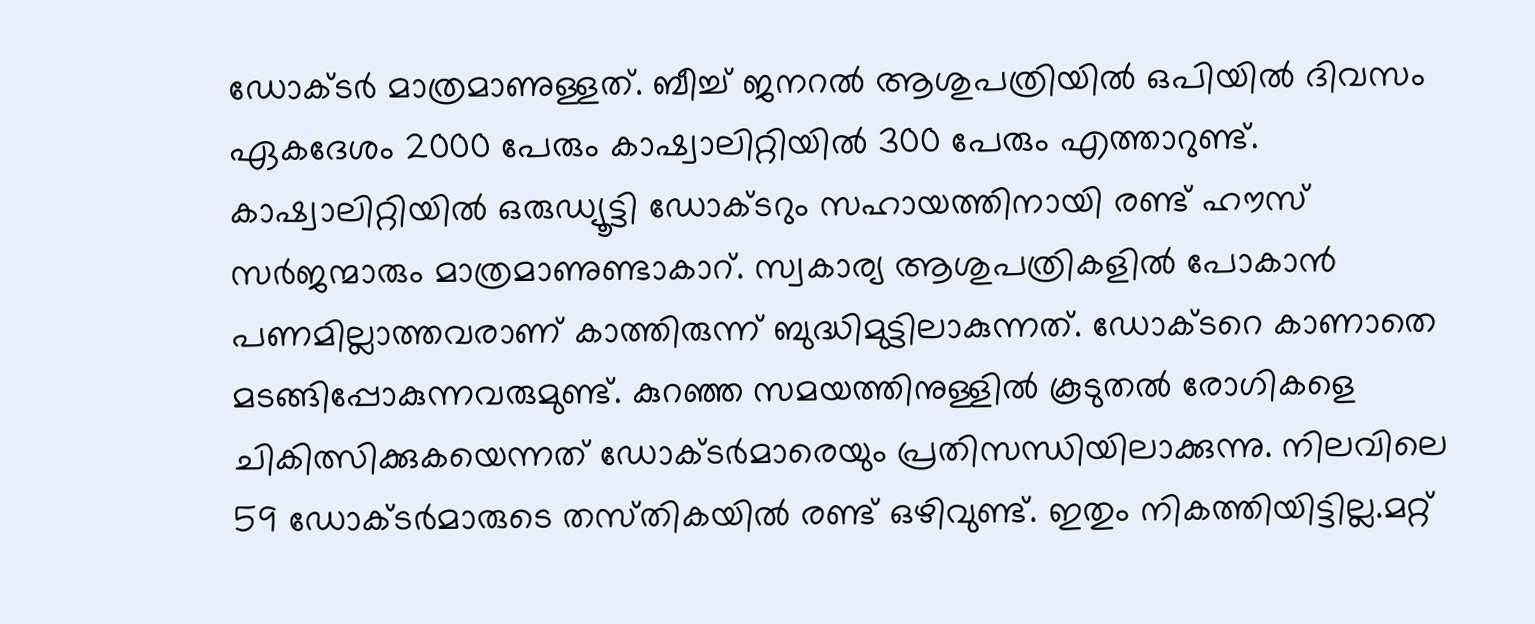ഡോക്ടർ മാത്രമാണുള്ളത്‌. ബീച്ച് ജനറൽ ആശുപത്രിയിൽ ഒപിയിൽ ദിവസം ഏകദേശം 2000 പേരും കാഷ്വാലിറ്റിയിൽ 300 പേരും എത്താറുണ്ട്. കാഷ്വാലിറ്റിയിൽ ഒരുഡ്യൂട്ടി ഡോക്ടറും സഹായത്തിനായി രണ്ട് ഹൗസ് സര്‍ജന്മാരും മാത്രമാണുണ്ടാകാറ്. സ്വകാര്യ ആശുപത്രികളിൽ പോകാൻ പണമില്ലാത്തവരാണ്‌ കാത്തിരുന്ന്‌ ബുദ്ധിമുട്ടിലാകുന്നത്. ഡോക്ടറെ കാണാതെ മടങ്ങിപ്പോകുന്നവരുമുണ്ട്. കുറ‍ഞ്ഞ സമയത്തിനുള്ളിൽ കൂടുതൽ രോഗികളെ ചികിത്സിക്കുകയെന്നത് ഡോക്ടര്‍മാരെയും പ്രതിസന്ധിയിലാക്കുന്നു. നിലവിലെ 59 ഡോക്ടര്‍മാരുടെ തസ്‌തികയിൽ രണ്ട് ഒഴിവുണ്ട്‌. ഇതും നികത്തിയിട്ടില്ല.മറ്റ്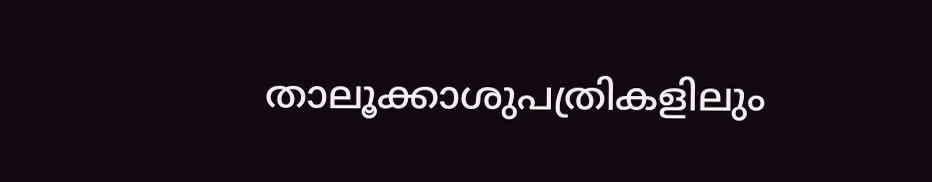താലൂക്കാശുപത്രികളിലും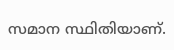സമാന സ്ഥിതിയാണ്.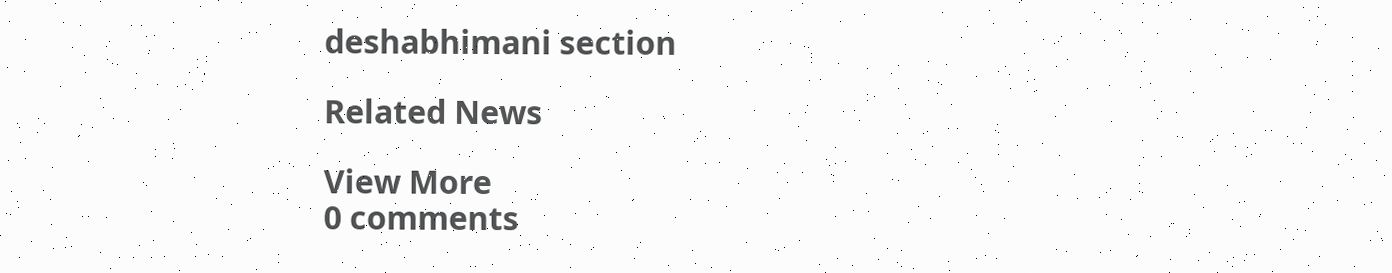deshabhimani section

Related News

View More
0 comments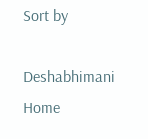Sort by

Deshabhimani
Home